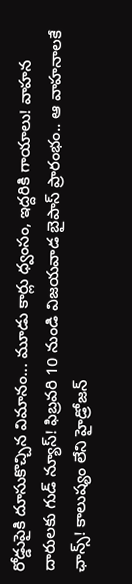రోడ్డుపైకి దూసుకొచ్చిన విమానం... మూడు కార్లు ధ్వంసం, ఇద్దరికి గాయాలు! వాహన దారులకు గుడ్ న్యూస్! ఫిబ్రవరి 10 నుండి విజయవాడ బైపాస్ ప్రారంభం.. ఆ వాహనాలకే ఛాన్స్! కాలుష్యం లేని హైడ్రోజన్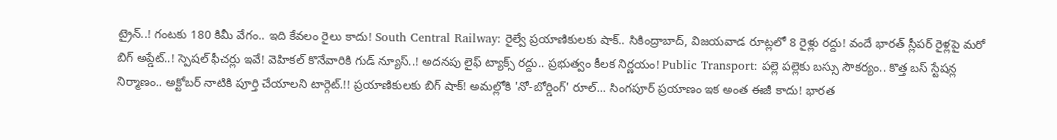ట్రైన్..! గంటకు 180 కిమీ వేగం.. ఇది కేవలం రైలు కాదు! South Central Railway: రైల్వే ప్రయాణికులకు షాక్.. సికింద్రాబాద్, విజయవాడ రూట్లలో 8 రైళ్లు రద్దు! వందే భారత్ స్లీపర్ రైళ్లపై మరో బిగ్ అప్డేట్..! స్పెషల్ ఫీచర్లు ఇవే! వెహికల్ కొనేవారికి గుడ్ న్యూస్..! అదనపు లైఫ్ ట్యాక్స్ రద్దు.. ప్రభుత్వం కీలక నిర్ణయం! Public Transport: పల్లె పల్లెకు బస్సు సౌకర్యం.. కొత్త బస్ స్టేషన్ల నిర్మాణం.. అక్టోబర్ నాటికి పూర్తి చేయాలని టార్గెట్.!! ప్రయాణికులకు బిగ్ షాక్! అమల్లోకి 'నో-బోర్డింగ్' రూల్... సింగపూర్ ప్రయాణం ఇక అంత ఈజీ కాదు! భారత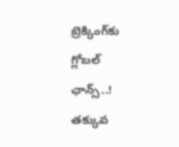ట్రెక్కింగ్‌కు గ్లోబల్ ఛాన్స్..! తక్కువ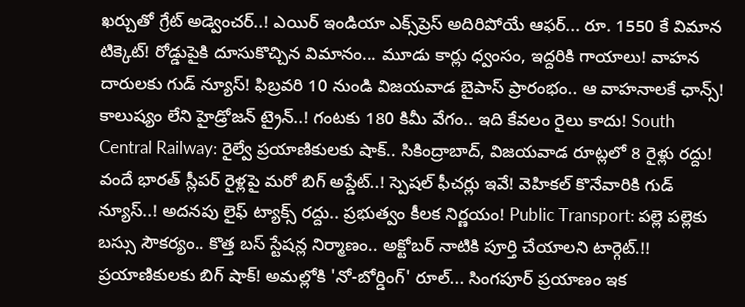ఖర్చుతో గ్రేట్ అడ్వెంచర్..! ఎయిర్ ఇండియా ఎక్స్‌ప్రెస్ అదిరిపోయే ఆఫర్... రూ. 1550 కే విమాన టిక్కెట్! రోడ్డుపైకి దూసుకొచ్చిన విమానం... మూడు కార్లు ధ్వంసం, ఇద్దరికి గాయాలు! వాహన దారులకు గుడ్ న్యూస్! ఫిబ్రవరి 10 నుండి విజయవాడ బైపాస్ ప్రారంభం.. ఆ వాహనాలకే ఛాన్స్! కాలుష్యం లేని హైడ్రోజన్ ట్రైన్..! గంటకు 180 కిమీ వేగం.. ఇది కేవలం రైలు కాదు! South Central Railway: రైల్వే ప్రయాణికులకు షాక్.. సికింద్రాబాద్, విజయవాడ రూట్లలో 8 రైళ్లు రద్దు! వందే భారత్ స్లీపర్ రైళ్లపై మరో బిగ్ అప్డేట్..! స్పెషల్ ఫీచర్లు ఇవే! వెహికల్ కొనేవారికి గుడ్ న్యూస్..! అదనపు లైఫ్ ట్యాక్స్ రద్దు.. ప్రభుత్వం కీలక నిర్ణయం! Public Transport: పల్లె పల్లెకు బస్సు సౌకర్యం.. కొత్త బస్ స్టేషన్ల నిర్మాణం.. అక్టోబర్ నాటికి పూర్తి చేయాలని టార్గెట్.!! ప్రయాణికులకు బిగ్ షాక్! అమల్లోకి 'నో-బోర్డింగ్' రూల్... సింగపూర్ ప్రయాణం ఇక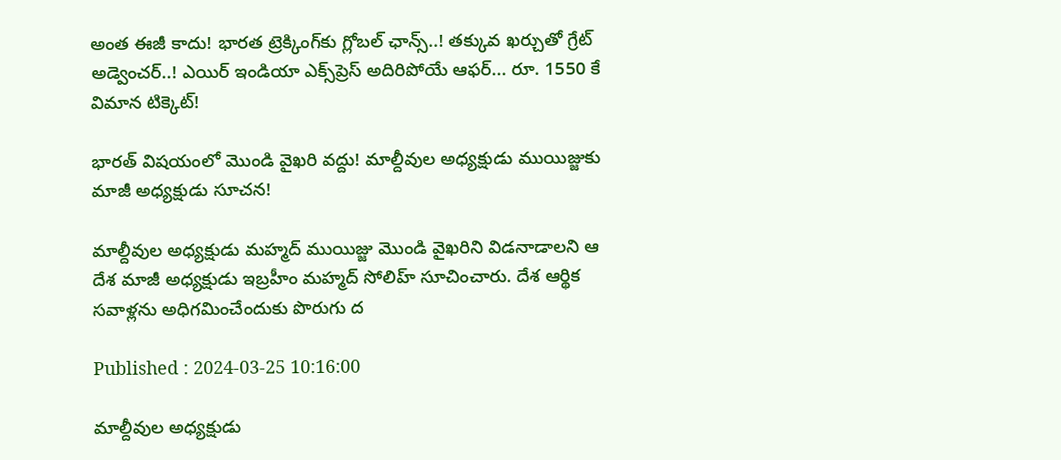అంత ఈజీ కాదు! భారత ట్రెక్కింగ్‌కు గ్లోబల్ ఛాన్స్..! తక్కువ ఖర్చుతో గ్రేట్ అడ్వెంచర్..! ఎయిర్ ఇండియా ఎక్స్‌ప్రెస్ అదిరిపోయే ఆఫర్... రూ. 1550 కే విమాన టిక్కెట్!

భారత్ విషయంలో మొండి వైఖరి వద్దు! మాల్దీవుల అధ్యక్షుడు ముయిజ్జుకు మాజీ అధ్యక్షుడు సూచన!

మాల్దీవుల అధ్యక్షుడు మహ్మద్ ముయిజ్జు మొండి వైఖరిని విడనాడాలని ఆ దేశ మాజీ అధ్యక్షుడు ఇబ్రహీం మహ్మద్ సోలిహ్ సూచించారు. దేశ ఆర్థిక సవాళ్లను అధిగమించేందుకు పొరుగు ద

Published : 2024-03-25 10:16:00

మాల్దీవుల అధ్యక్షుడు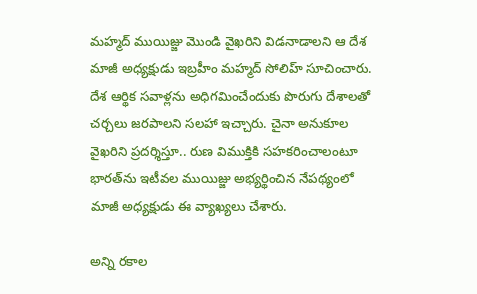మహ్మద్ ముయిజ్జు మొండి వైఖరిని విడనాడాలని ఆ దేశ మాజీ అధ్యక్షుడు ఇబ్రహీం మహ్మద్ సోలిహ్ సూచించారు. దేశ ఆర్థిక సవాళ్లను అధిగమించేందుకు పొరుగు దేశాలతో చర్చలు జరపాలని సలహా ఇచ్చారు. చైనా అనుకూల వైఖరిని ప్రదర్శిస్తూ.. రుణ విముక్తికి సహకరించాలంటూ భారత్‌ను ఇటీవల ముయిజ్జు అభ్యర్థించిన నేపథ్యంలో మాజీ అధ్యక్షుడు ఈ వ్యాఖ్యలు చేశారు.

అన్ని రకాల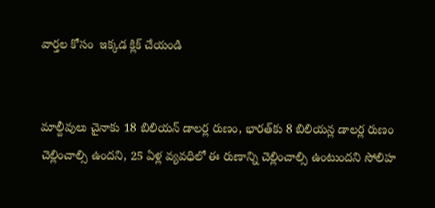వార్తల కోసం  ఇక్కడ క్లిక్ చేయండి


మాల్దీవులు చైనాకు 18 బిలియన్ డాలర్ల రుణం, భారత్‌కు 8 బిలియన్ల డాలర్ల రుణం చెల్లించాల్సి ఉందని, 25 ఏళ్ల వ్యవధిలో ఈ రుణాన్ని చెల్లించాల్సి ఉంటుందని సోలిహ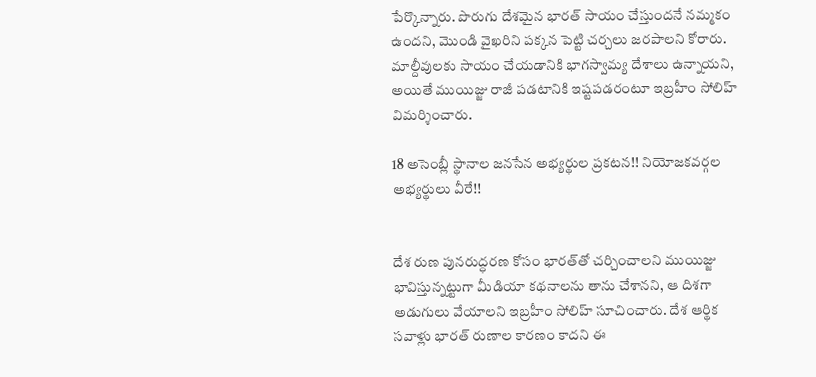పేర్కొన్నారు. పొరుగు దేశమైన భారత్‌ సాయం చేస్తుందనే నమ్మకం ఉందని, మొండి వైఖరిని పక్కన పెట్టి చర్చలు జరపాలని కోరారు. మాల్దీవులకు సాయం చేయడానికి భాగస్వామ్య దేశాలు ఉన్నాయని, అయితే ముయిజ్జు రాజీ పడటానికి ఇష్టపడరంటూ ఇబ్రహీం సోలిహ్ విమర్శించారు.

18 అసెంబ్లీ స్థానాల జనసేన అభ్యర్థుల ప్రకటన!! నియోజకవర్గల అభ్యర్థులు వీరే!!


దేశ రుణ పునరుద్ధరణ కోసం భారత్‌తో చర్చించాలని ముయిజ్జు భావిస్తున్నట్టుగా మీడియా కథనాలను తాను చేశానని, ఆ దిశగా అడుగులు వేయాలని ఇబ్రహీం సోలిహ్ సూచించారు. దేశ ఆర్థిక సవాళ్లు భారత్ రుణాల కారణం కాదని ఈ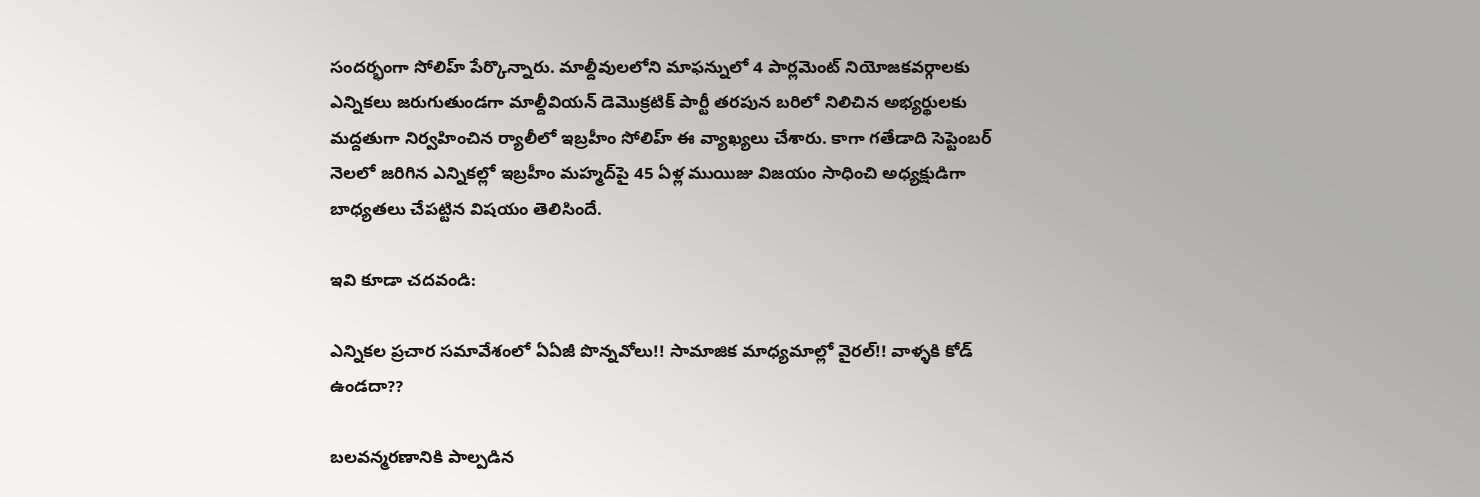సందర్భంగా సోలిహ్ పేర్కొన్నారు. మాల్దీవులలోని మాఫన్నులో 4 పార్లమెంట్ నియోజకవర్గాలకు ఎన్నికలు జరుగుతుండగా మాల్దీవియన్ డెమొక్రటిక్ పార్టీ తరపున బరిలో నిలిచిన అభ్యర్థులకు మద్దతుగా నిర్వహించిన ర్యాలీలో ఇబ్రహీం సోలిహ్ ఈ వ్యాఖ్యలు చేశారు. కాగా గతేడాది సెప్టెంబర్‌ నెలలో జరిగిన ఎన్నికల్లో ఇబ్రహీం మహ్మద్‌పై 45 ఏళ్ల ముయిజు విజయం సాధించి అధ్యక్షుడిగా బాధ్యతలు చేపట్టిన విషయం తెలిసిందే.

ఇవి కూడా చదవండి:

ఎన్నికల ప్రచార సమావేశంలో ఏఏజీ పొన్నవోలు!! సామాజిక మాధ్యమాల్లో వైరల్!! వాళ్ళకి కోడ్ ఉండదా??

బలవన్మరణానికి పాల్పడిన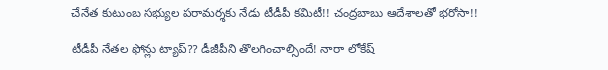చేనేత కుటుంబ సభ్యుల పరామర్శకు నేడు టీడీపీ కమిటీ!! చంద్రబాబు ఆదేశాలతో భరోసా!!

టీడీపీ నేతల ఫోన్లు ట్యాప్?? డీజీపీని తొలగించాల్సిందే! నారా లోకేష్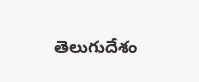తెలుగుదేశం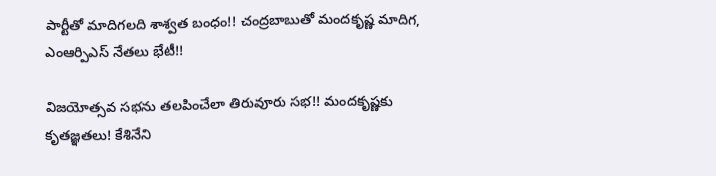పార్టీతో మాదిగలది శాశ్వత బంధం!! చంద్రబాబుతో మందకృష్ణ మాదిగ, ఎంఆర్పిఎస్ నేతలు భేటీ!!

విజయోత్సవ సభను తలపించేలా తిరువూరు సభ!! మందకృష్ణకు కృతజ్ఞతలు! కేశినేని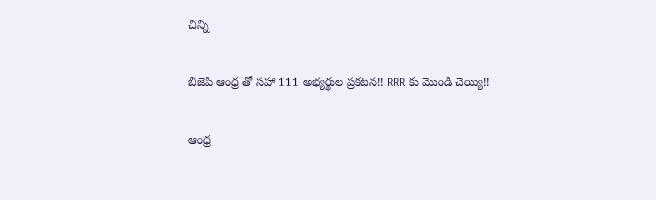చిన్ని

బిజెపి ఆంధ్ర తో సహా 111 అభ్యర్థుల ప్రకటన!! RRR కు మొండి చెయ్యి!!

ఆంధ్ర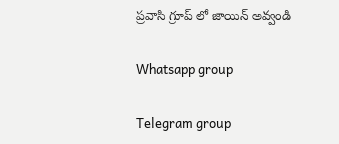ప్రవాసి గ్రూప్ లో జాయిన్ అవ్వండి

Whatsapp group

Telegram group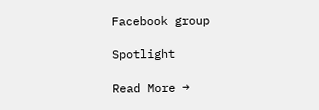Facebook group

Spotlight

Read More →